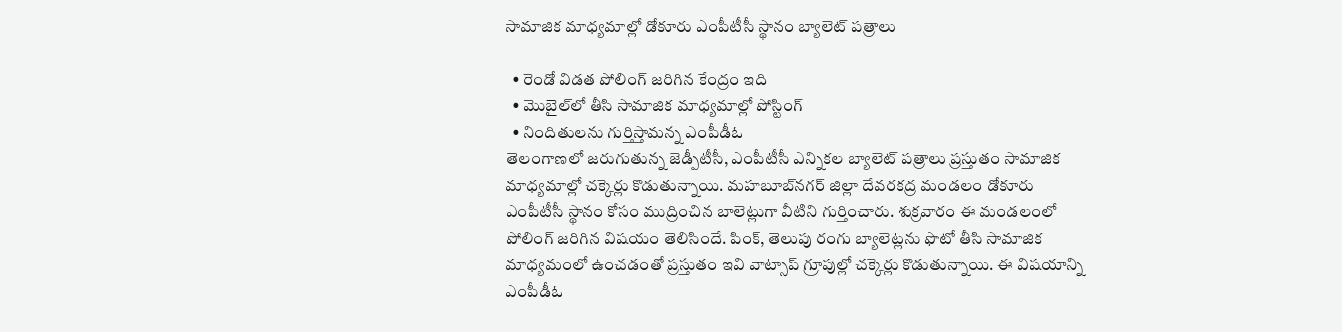సామాజిక మాధ్యమాల్లో డోకూరు ఎంపీటీసీ స్థానం బ్యాలెట్‌ పత్రాలు

  • రెండో విడత పోలింగ్‌ జరిగిన కేంద్రం ఇది
  • మొబైల్‌లో తీసి సామాజిక మాధ్యమాల్లో పోస్టింగ్‌
  • నిందితులను గుర్తిస్తామన్న ఎంపీడీఓ
తెలంగాణలో జరుగుతున్న జెడ్పీటీసీ, ఎంపీటీసీ ఎన్నికల బ్యాలెట్‌ పత్రాలు ప్రస్తుతం సామాజిక మాధ్యమాల్లో చక్కెర్లు కొడుతున్నాయి. మహబూబ్‌నగర్‌ జిల్లా దేవరకద్ర మండలం డోకూరు ఎంపీటీసీ స్థానం కోసం ముద్రించిన బాలెట్లుగా వీటిని గుర్తించారు. శుక్రవారం ఈ మండలంలో పోలింగ్‌ జరిగిన విషయం తెలిసిందే. పింక్‌, తెలుపు రంగు బ్యాలెట్లను ఫొటో తీసి సామాజిక మాధ్యమంలో ఉంచడంతో ప్రస్తుతం ఇవి వాట్సాప్‌ గ్రూపుల్లో చక్కెర్లు కొడుతున్నాయి. ఈ విషయాన్ని ఎంపీడీఓ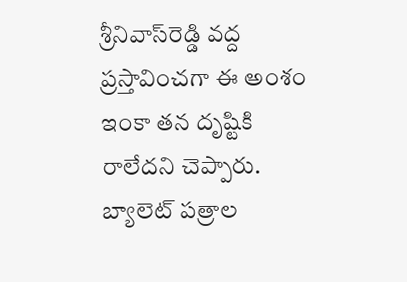శ్రీనివాస్‌రెడ్డి వద్ద ప్రస్తావించగా ఈ అంశం ఇంకా తన దృష్టికి రాలేదని చెప్పారు. బ్యాలెట్‌ పత్రాల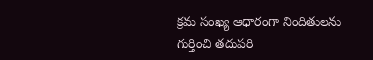క్రమ సంఖ్య ఆధారంగా నిందితులను గుర్తించి తదుపరి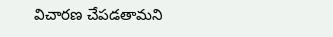విచారణ చేపడతామని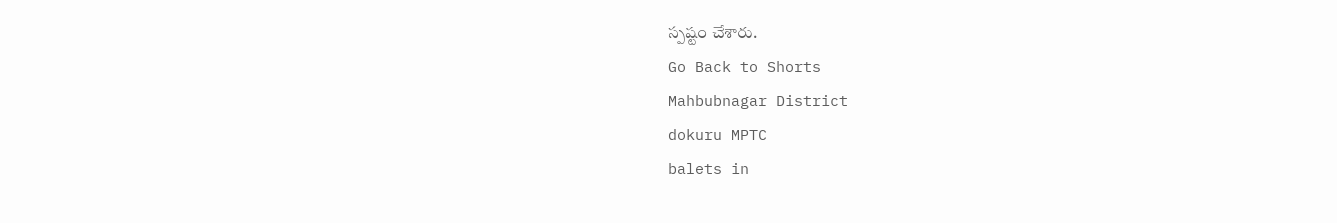స్పష్టం చేశారు.
Go Back to Shorts
Mahbubnagar District
dokuru MPTC
balets in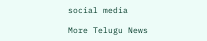social media

More Telugu News